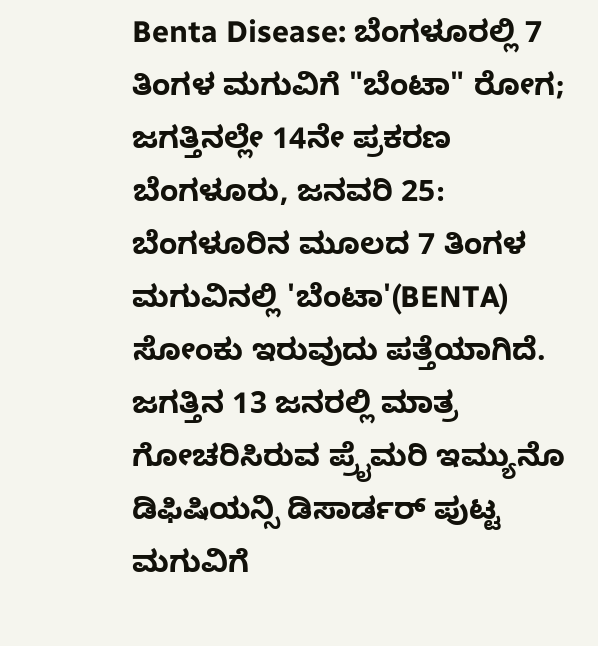Benta Disease: ಬೆಂಗಳೂರಲ್ಲಿ 7 ತಿಂಗಳ ಮಗುವಿಗೆ "ಬೆಂಟಾ" ರೋಗ; ಜಗತ್ತಿನಲ್ಲೇ 14ನೇ ಪ್ರಕರಣ
ಬೆಂಗಳೂರು, ಜನವರಿ 25: ಬೆಂಗಳೂರಿನ ಮೂಲದ 7 ತಿಂಗಳ ಮಗುವಿನಲ್ಲಿ 'ಬೆಂಟಾ'(BENTA) ಸೋಂಕು ಇರುವುದು ಪತ್ತೆಯಾಗಿದೆ. ಜಗತ್ತಿನ 13 ಜನರಲ್ಲಿ ಮಾತ್ರ ಗೋಚರಿಸಿರುವ ಪ್ರೈಮರಿ ಇಮ್ಯುನೊ ಡಿಫಿಷಿಯನ್ಸಿ ಡಿಸಾರ್ಡರ್ ಪುಟ್ಟ ಮಗುವಿಗೆ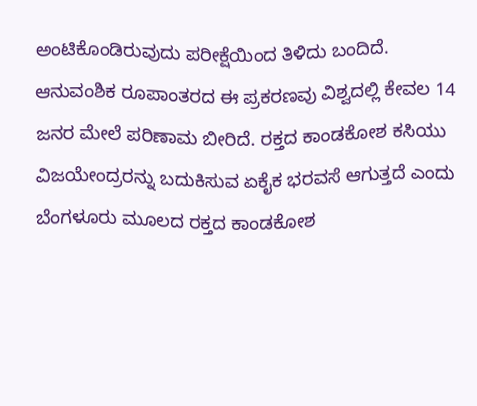ಅಂಟಿಕೊಂಡಿರುವುದು ಪರೀಕ್ಷೆಯಿಂದ ತಿಳಿದು ಬಂದಿದೆ.
ಆನುವಂಶಿಕ ರೂಪಾಂತರದ ಈ ಪ್ರಕರಣವು ವಿಶ್ವದಲ್ಲಿ ಕೇವಲ 14 ಜನರ ಮೇಲೆ ಪರಿಣಾಮ ಬೀರಿದೆ. ರಕ್ತದ ಕಾಂಡಕೋಶ ಕಸಿಯು ವಿಜಯೇಂದ್ರರನ್ನು ಬದುಕಿಸುವ ಏಕೈಕ ಭರವಸೆ ಆಗುತ್ತದೆ ಎಂದು ಬೆಂಗಳೂರು ಮೂಲದ ರಕ್ತದ ಕಾಂಡಕೋಶ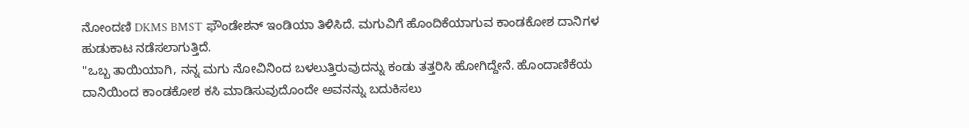ನೋಂದಣಿ DKMS BMST ಫೌಂಡೇಶನ್ ಇಂಡಿಯಾ ತಿಳಿಸಿದೆ. ಮಗುವಿಗೆ ಹೊಂದಿಕೆಯಾಗುವ ಕಾಂಡಕೋಶ ದಾನಿಗಳ ಹುಡುಕಾಟ ನಡೆಸಲಾಗುತ್ತಿದೆ.
"ಒಬ್ಬ ತಾಯಿಯಾಗಿ, ನನ್ನ ಮಗು ನೋವಿನಿಂದ ಬಳಲುತ್ತಿರುವುದನ್ನು ಕಂಡು ತತ್ತರಿಸಿ ಹೋಗಿದ್ದೇನೆ. ಹೊಂದಾಣಿಕೆಯ ದಾನಿಯಿಂದ ಕಾಂಡಕೋಶ ಕಸಿ ಮಾಡಿಸುವುದೊಂದೇ ಅವನನ್ನು ಬದುಕಿಸಲು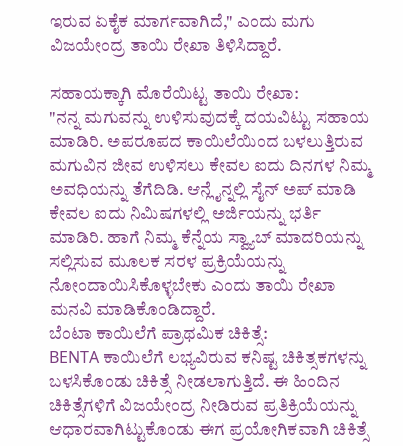ಇರುವ ಏಕೈಕ ಮಾರ್ಗವಾಗಿದೆ," ಎಂದು ಮಗು ವಿಜಯೇಂದ್ರ ತಾಯಿ ರೇಖಾ ತಿಳಿಸಿದ್ದಾರೆ.

ಸಹಾಯಕ್ಕಾಗಿ ಮೊರೆಯಿಟ್ಟ ತಾಯಿ ರೇಖಾ:
"ನನ್ನ ಮಗುವನ್ನು ಉಳಿಸುವುದಕ್ಕೆ ದಯವಿಟ್ಟು ಸಹಾಯ ಮಾಡಿರಿ. ಅಪರೂಪದ ಕಾಯಿಲೆಯಿಂದ ಬಳಲುತ್ತಿರುವ ಮಗುವಿನ ಜೀವ ಉಳಿಸಲು ಕೇವಲ ಐದು ದಿನಗಳ ನಿಮ್ಮ ಅವಧಿಯನ್ನು ತೆಗೆದಿಡಿ. ಆನ್ಲೈನ್ನಲ್ಲಿ ಸೈನ್ ಅಪ್ ಮಾಡಿ ಕೇವಲ ಐದು ನಿಮಿಷಗಳಲ್ಲಿ ಅರ್ಜಿಯನ್ನು ಭರ್ತಿ ಮಾಡಿರಿ. ಹಾಗೆ ನಿಮ್ಮ ಕೆನ್ನೆಯ ಸ್ವ್ಯಾಬ್ ಮಾದರಿಯನ್ನು ಸಲ್ಲಿಸುವ ಮೂಲಕ ಸರಳ ಪ್ರಕ್ರಿಯೆಯನ್ನು ನೋಂದಾಯಿಸಿಕೊಳ್ಳಬೇಕು ಎಂದು ತಾಯಿ ರೇಖಾ ಮನವಿ ಮಾಡಿಕೊಂಡಿದ್ದಾರೆ.
ಬೆಂಟಾ ಕಾಯಿಲೆಗೆ ಪ್ರಾಥಮಿಕ ಚಿಕಿತ್ಸೆ:
BENTA ಕಾಯಿಲೆಗೆ ಲಭ್ಯವಿರುವ ಕನಿಷ್ಟ ಚಿಕಿತ್ಸಕಗಳನ್ನು ಬಳಸಿಕೊಂಡು ಚಿಕಿತ್ಸೆ ನೀಡಲಾಗುತ್ತಿದೆ. ಈ ಹಿಂದಿನ ಚಿಕಿತ್ಸೆಗಳಿಗೆ ವಿಜಯೇಂದ್ರ ನೀಡಿರುವ ಪ್ರತಿಕ್ರಿಯೆಯನ್ನು ಆಧಾರವಾಗಿಟ್ಟುಕೊಂಡು ಈಗ ಪ್ರಯೋಗಿಕವಾಗಿ ಚಿಕಿತ್ಸೆ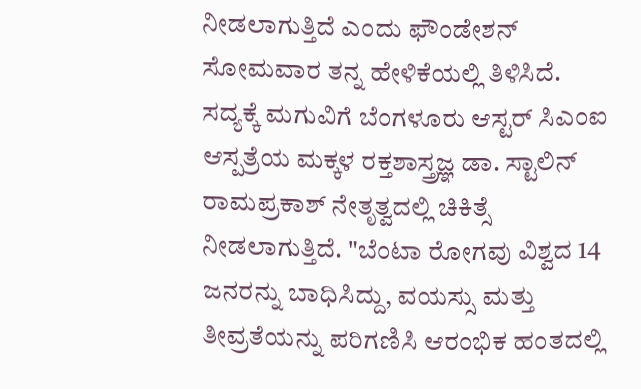ನೀಡಲಾಗುತ್ತಿದೆ ಎಂದು ಫೌಂಡೇಶನ್ ಸೋಮವಾರ ತನ್ನ ಹೇಳಿಕೆಯಲ್ಲಿ ತಿಳಿಸಿದೆ.
ಸದ್ಯಕ್ಕೆ ಮಗುವಿಗೆ ಬೆಂಗಳೂರು ಆಸ್ಟರ್ ಸಿಎಂಐ ಆಸ್ಪತ್ರೆಯ ಮಕ್ಕಳ ರಕ್ತಶಾಸ್ತ್ರಜ್ಞ ಡಾ. ಸ್ಟಾಲಿನ್ ರಾಮಪ್ರಕಾಶ್ ನೇತೃತ್ವದಲ್ಲಿ ಚಿಕಿತ್ಸೆ ನೀಡಲಾಗುತ್ತಿದೆ. "ಬೆಂಟಾ ರೋಗವು ವಿಶ್ವದ 14 ಜನರನ್ನು ಬಾಧಿಸಿದ್ದು, ವಯಸ್ಸು ಮತ್ತು ತೀವ್ರತೆಯನ್ನು ಪರಿಗಣಿಸಿ ಆರಂಭಿಕ ಹಂತದಲ್ಲಿ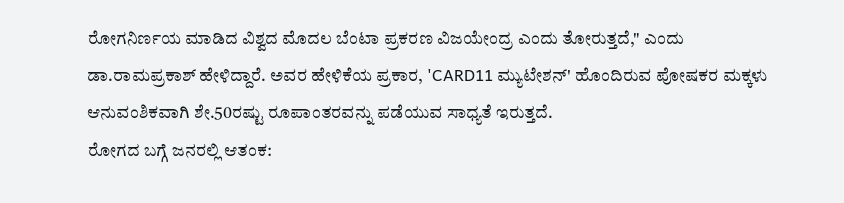ರೋಗನಿರ್ಣಯ ಮಾಡಿದ ವಿಶ್ವದ ಮೊದಲ ಬೆಂಟಾ ಪ್ರಕರಣ ವಿಜಯೇಂದ್ರ ಎಂದು ತೋರುತ್ತದೆ," ಎಂದು ಡಾ.ರಾಮಪ್ರಕಾಶ್ ಹೇಳಿದ್ದಾರೆ. ಅವರ ಹೇಳಿಕೆಯ ಪ್ರಕಾರ, 'CARD11 ಮ್ಯುಟೇಶನ್' ಹೊಂದಿರುವ ಪೋಷಕರ ಮಕ್ಕಳು ಆನುವಂಶಿಕವಾಗಿ ಶೇ.50ರಷ್ಟು ರೂಪಾಂತರವನ್ನು ಪಡೆಯುವ ಸಾಧ್ಯತೆ ಇರುತ್ತದೆ.
ರೋಗದ ಬಗ್ಗೆ ಜನರಲ್ಲಿ ಆತಂಕ: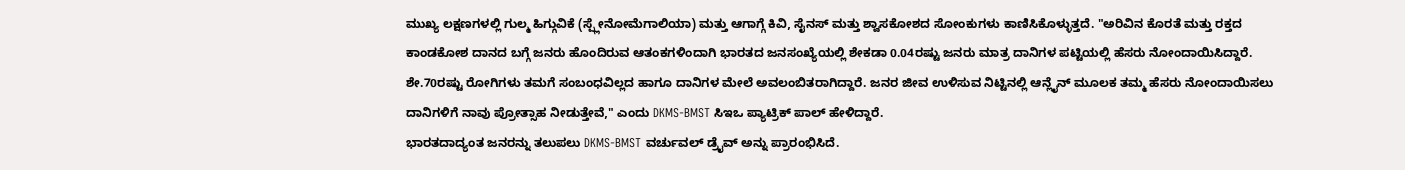ಮುಖ್ಯ ಲಕ್ಷಣಗಳಲ್ಲಿ ಗುಲ್ಮ ಹಿಗ್ಗುವಿಕೆ (ಸ್ಪ್ಲೇನೋಮೆಗಾಲಿಯಾ) ಮತ್ತು ಆಗಾಗ್ಗೆ ಕಿವಿ, ಸೈನಸ್ ಮತ್ತು ಶ್ವಾಸಕೋಶದ ಸೋಂಕುಗಳು ಕಾಣಿಸಿಕೊಳ್ಳುತ್ತದೆ. "ಅರಿವಿನ ಕೊರತೆ ಮತ್ತು ರಕ್ತದ ಕಾಂಡಕೋಶ ದಾನದ ಬಗ್ಗೆ ಜನರು ಹೊಂದಿರುವ ಆತಂಕಗಳಿಂದಾಗಿ ಭಾರತದ ಜನಸಂಖ್ಯೆಯಲ್ಲಿ ಶೇಕಡಾ 0.04ರಷ್ಟು ಜನರು ಮಾತ್ರ ದಾನಿಗಳ ಪಟ್ಟಿಯಲ್ಲಿ ಹೆಸರು ನೋಂದಾಯಿಸಿದ್ದಾರೆ. ಶೇ.70ರಷ್ಟು ರೋಗಿಗಳು ತಮಗೆ ಸಂಬಂಧವಿಲ್ಲದ ಹಾಗೂ ದಾನಿಗಳ ಮೇಲೆ ಅವಲಂಬಿತರಾಗಿದ್ದಾರೆ. ಜನರ ಜೀವ ಉಳಿಸುವ ನಿಟ್ಟಿನಲ್ಲಿ ಆನ್ಲೈನ್ ಮೂಲಕ ತಮ್ಮ ಹೆಸರು ನೋಂದಾಯಿಸಲು ದಾನಿಗಳಿಗೆ ನಾವು ಪ್ರೋತ್ಸಾಹ ನೀಡುತ್ತೇವೆ," ಎಂದು DKMS-BMST ಸಿಇಒ ಪ್ಯಾಟ್ರಿಕ್ ಪಾಲ್ ಹೇಳಿದ್ದಾರೆ.
ಭಾರತದಾದ್ಯಂತ ಜನರನ್ನು ತಲುಪಲು DKMS-BMST ವರ್ಚುವಲ್ ಡ್ರೈವ್ ಅನ್ನು ಪ್ರಾರಂಭಿಸಿದೆ.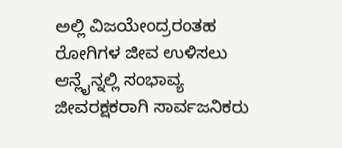ಅಲ್ಲಿ ವಿಜಯೇಂದ್ರರಂತಹ ರೋಗಿಗಳ ಜೀವ ಉಳಿಸಲು ಆನ್ಲೈನ್ನಲ್ಲಿ ಸಂಭಾವ್ಯ ಜೀವರಕ್ಷಕರಾಗಿ ಸಾರ್ವಜನಿಕರು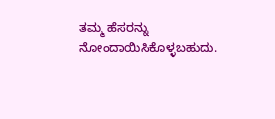ತಮ್ಮ ಹೆಸರನ್ನು ನೋಂದಾಯಿಸಿಕೊಳ್ಳಬಹುದು.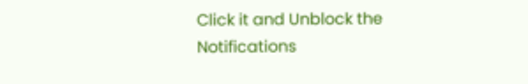Click it and Unblock the Notifications